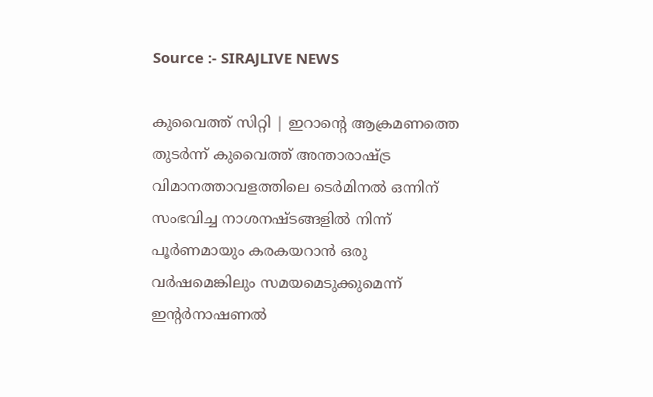Source :- SIRAJLIVE NEWS

കുവൈത്ത് സിറ്റി | ഇറാന്റെ ആക്രമണത്തെ തുടര്‍ന്ന് കുവൈത്ത് അന്താരാഷ്ട്ര വിമാനത്താവളത്തിലെ ടെര്‍മിനല്‍ ഒന്നിന് സംഭവിച്ച നാശനഷ്ടങ്ങളില്‍ നിന്ന് പൂര്‍ണമായും കരകയറാന്‍ ഒരു വര്‍ഷമെങ്കിലും സമയമെടുക്കുമെന്ന് ഇന്റര്‍നാഷണല്‍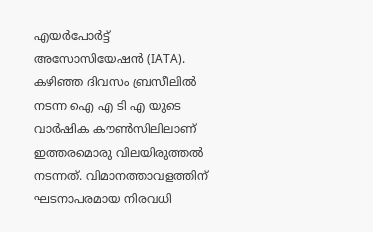എയര്‍പോര്‍ട്ട് അസോസിയേഷന്‍ (IATA). കഴിഞ്ഞ ദിവസം ബ്രസീലില്‍ നടന്ന ഐ എ ടി എ യുടെ വാര്‍ഷിക കൗണ്‍സിലിലാണ് ഇത്തരമൊരു വിലയിരുത്തല്‍ നടന്നത്. വിമാനത്താവളത്തിന് ഘടനാപരമായ നിരവധി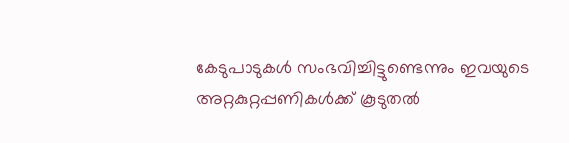കേടുപാടുകള്‍ സംഭവിച്ചിട്ടുണ്ടെന്നും ഇവയുടെ അറ്റകുറ്റപ്പണികള്‍ക്ക് കൂടുതല്‍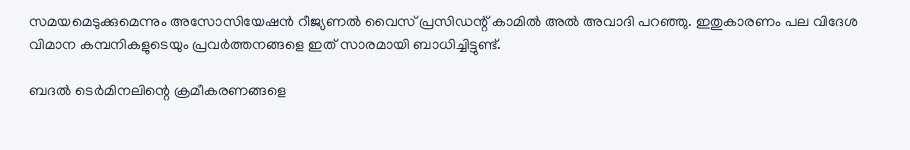സമയമെടുക്കുമെന്നും അസോസിയേഷന്‍ റീജ്യണല്‍ വൈസ് പ്രസിഡന്റ് കാമില്‍ അല്‍ അവാദി പറഞ്ഞു. ഇതുകാരണം പല വിദേശ വിമാന കമ്പനികളുടെയും പ്രവര്‍ത്തനങ്ങളെ ഇത് സാരമായി ബാധിച്ചിട്ടുണ്ട്.

ബദല്‍ ടെര്‍മിനലിന്റെ ക്രമീകരണങ്ങളെ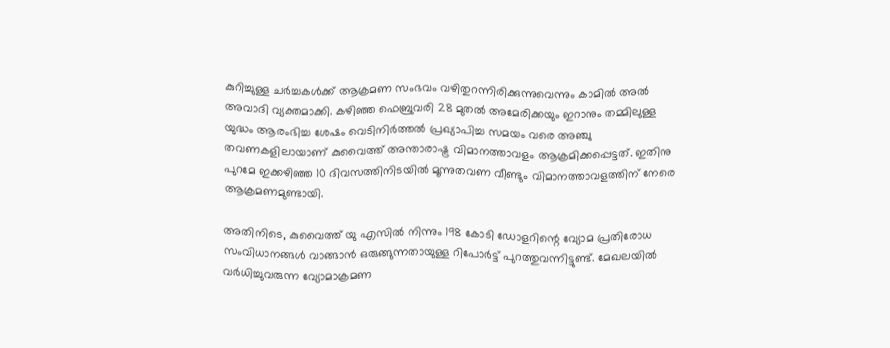കുറിച്ചുള്ള ചര്‍ച്ചകള്‍ക്ക് ആക്രമണ സംഭവം വഴിതുറന്നിരിക്കുന്നുവെന്നും കാമില്‍ അല്‍ അവാദി വ്യക്തമാക്കി. കഴിഞ്ഞ ഫെബ്രുവരി 28 മുതല്‍ അമേരിക്കയും ഇറാനും തമ്മിലുള്ള യുദ്ധം ആരംഭിച്ച ശേഷം വെടിനിര്‍ത്തല്‍ പ്രഖ്യാപിച്ച സമയം വരെ അഞ്ചു തവണകളിലായാണ് കുവൈത്ത് അന്താരാഷ്ട്ര വിമാനത്താവളം ആക്രമിക്കപ്പെട്ടത്. ഇതിനു പുറമേ ഇക്കഴിഞ്ഞ 10 ദിവസത്തിനിടയില്‍ മൂന്നുതവണ വീണ്ടും വിമാനത്താവളത്തിന് നേരെ ആക്രമണമുണ്ടായി.

അതിനിടെ, കുവൈത്ത് യു എസില്‍ നിന്നും 198 കോടി ഡോളറിന്റെ വ്യോമ പ്രതിരോധ സംവിധാനങ്ങള്‍ വാങ്ങാന്‍ ഒരുങ്ങുന്നതായുള്ള റിപോര്‍ട്ട് പുറത്തുവന്നിട്ടുണ്ട്. മേഖലയില്‍ വര്‍ധിച്ചുവരുന്ന വ്യോമാക്രമണ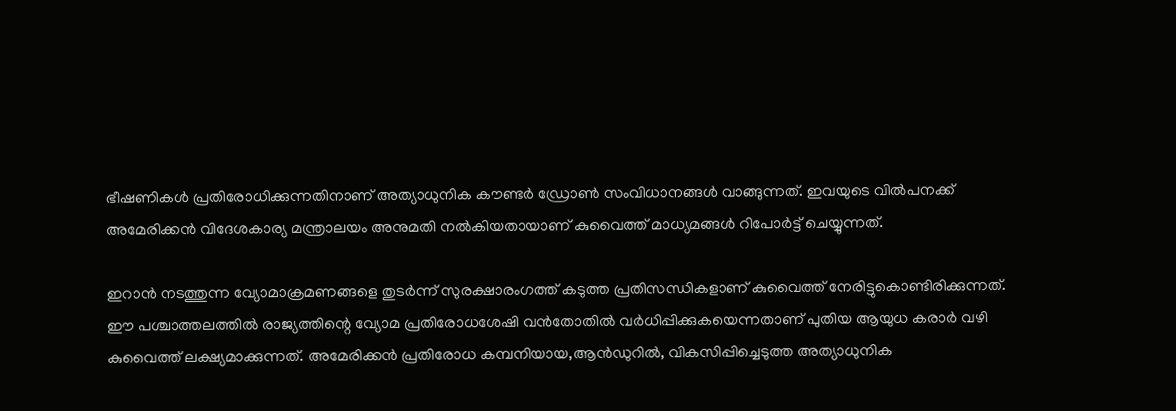ഭീഷണികള്‍ പ്രതിരോധിക്കുന്നതിനാണ് അത്യാധുനിക കൗണ്ടര്‍ ഡ്രോണ്‍ സംവിധാനങ്ങള്‍ വാങ്ങുന്നത്. ഇവയുടെ വില്‍പനക്ക് അമേരിക്കന്‍ വിദേശകാര്യ മന്ത്രാലയം അനുമതി നല്‍കിയതായാണ് കുവൈത്ത് മാധ്യമങ്ങള്‍ റിപോര്‍ട്ട് ചെയ്യുന്നത്.

ഇറാന്‍ നടത്തുന്ന വ്യോമാക്രമണങ്ങളെ തുടര്‍ന്ന് സുരക്ഷാരംഗത്ത് കടുത്ത പ്രതിസന്ധികളാണ് കുവൈത്ത് നേരിട്ടുകൊണ്ടിരിക്കുന്നത്. ഈ പശ്ചാത്തലത്തില്‍ രാജ്യത്തിന്റെ വ്യോമ പ്രതിരോധശേഷി വന്‍തോതില്‍ വര്‍ധിപ്പിക്കുകയെന്നതാണ് പുതിയ ആയുധ കരാര്‍ വഴി കുവൈത്ത് ലക്ഷ്യമാക്കുന്നത്. അമേരിക്കന്‍ പ്രതിരോധ കമ്പനിയായ,ആന്‍ഡുറില്‍, വികസിപ്പിച്ചെടുത്ത അത്യാധുനിക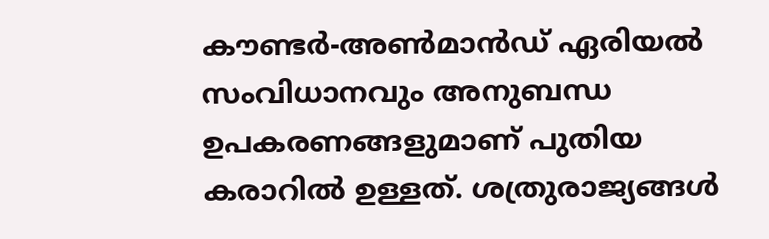കൗണ്ടര്‍-അണ്‍മാന്‍ഡ് ഏരിയല്‍ സംവിധാനവും അനുബന്ധ ഉപകരണങ്ങളുമാണ് പുതിയ കരാറില്‍ ഉള്ളത്. ശത്രുരാജ്യങ്ങള്‍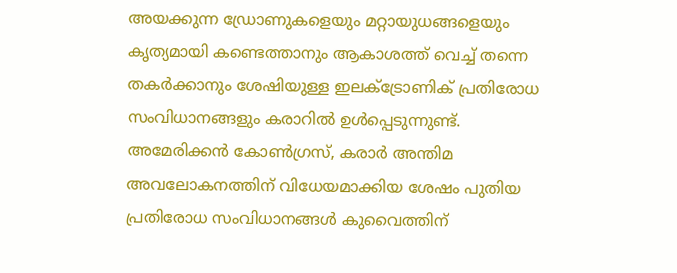അയക്കുന്ന ഡ്രോണുകളെയും മറ്റായുധങ്ങളെയും കൃത്യമായി കണ്ടെത്താനും ആകാശത്ത് വെച്ച് തന്നെ തകര്‍ക്കാനും ശേഷിയുള്ള ഇലക്ട്രോണിക് പ്രതിരോധ സംവിധാനങ്ങളും കരാറില്‍ ഉള്‍പ്പെടുന്നുണ്ട്. അമേരിക്കന്‍ കോണ്‍ഗ്രസ്, കരാര്‍ അന്തിമ അവലോകനത്തിന് വിധേയമാക്കിയ ശേഷം പുതിയ പ്രതിരോധ സംവിധാനങ്ങള്‍ കുവൈത്തിന്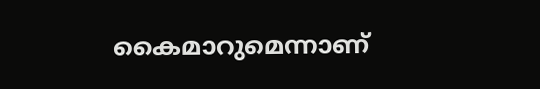കൈമാറുമെന്നാണ്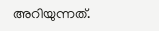അറിയുന്നത്.